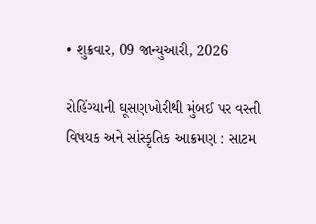• શુક્રવાર, 09 જાન્યુઆરી, 2026

રોહિંગ્યાની ઘૂસણખોરીથી મુંબઈ પર વસ્તી વિષયક અને સાંસ્કૃતિક આક્રમણ : સાટમ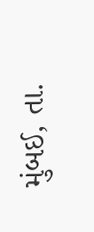મુંબઈ, તા.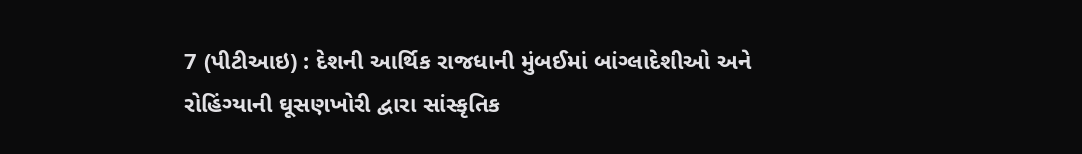7 (પીટીઆઇ) : દેશની આર્થિક રાજધાની મુંબઈમાં બાંગ્લાદેશીઓ અને રોહિંગ્યાની ઘૂસણખોરી દ્વારા સાંસ્કૃતિક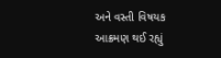અને વસ્તી વિષયક આક્રમણ થઈ રહ્યું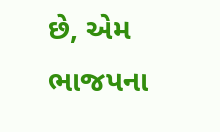છે, એમ ભાજપના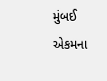મુંબઈ એકમના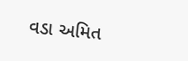વડા અમિત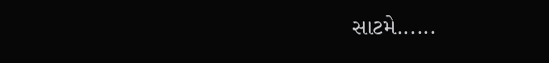સાટમે......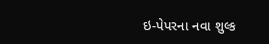ઇ-પેપરના નવા શુલ્ક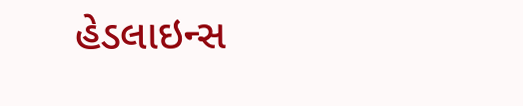હેડલાઇન્સ